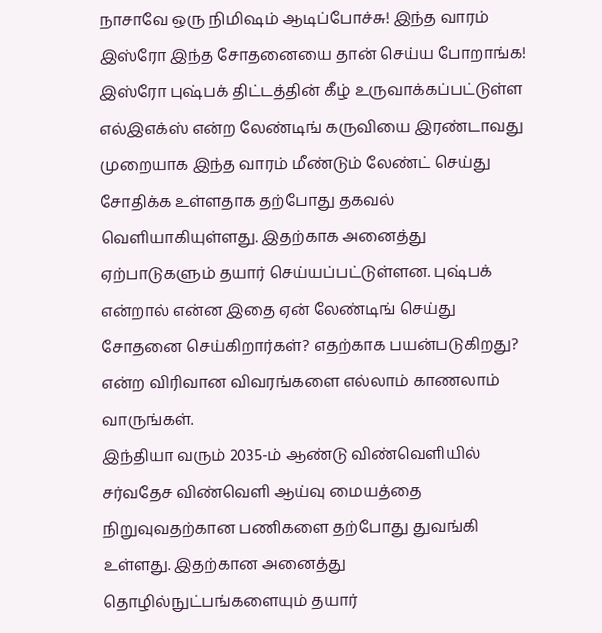நாசாவே ஒரு நிமிஷம் ஆடிப்போச்சு! இந்த வாரம் இஸ்ரோ இந்த சோதனையை தான் செய்ய போறாங்க!
இஸ்ரோ புஷ்பக் திட்டத்தின் கீழ் உருவாக்கப்பட்டுள்ள எல்இஎக்ஸ் என்ற லேண்டிங் கருவியை இரண்டாவது முறையாக இந்த வாரம் மீண்டும் லேண்ட் செய்து சோதிக்க உள்ளதாக தற்போது தகவல் வெளியாகியுள்ளது. இதற்காக அனைத்து ஏற்பாடுகளும் தயார் செய்யப்பட்டுள்ளன. புஷ்பக் என்றால் என்ன இதை ஏன் லேண்டிங் செய்து சோதனை செய்கிறார்கள்? எதற்காக பயன்படுகிறது? என்ற விரிவான விவரங்களை எல்லாம் காணலாம் வாருங்கள்.
இந்தியா வரும் 2035-ம் ஆண்டு விண்வெளியில் சர்வதேச விண்வெளி ஆய்வு மையத்தை நிறுவுவதற்கான பணிகளை தற்போது துவங்கி உள்ளது. இதற்கான அனைத்து தொழில்நுட்பங்களையும் தயார்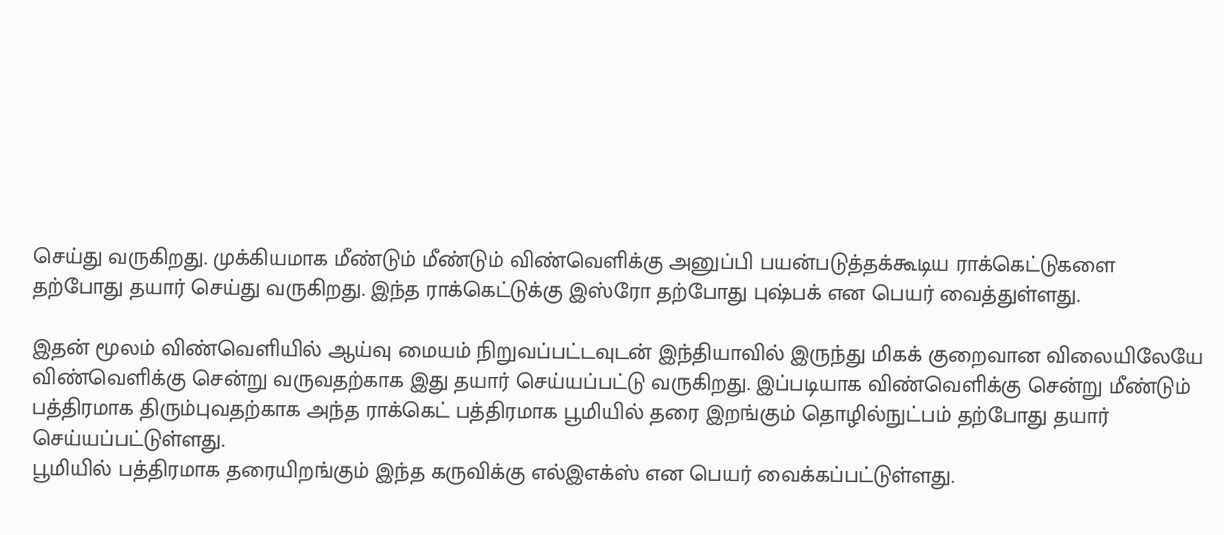செய்து வருகிறது. முக்கியமாக மீண்டும் மீண்டும் விண்வெளிக்கு அனுப்பி பயன்படுத்தக்கூடிய ராக்கெட்டுகளை தற்போது தயார் செய்து வருகிறது. இந்த ராக்கெட்டுக்கு இஸ்ரோ தற்போது புஷ்பக் என பெயர் வைத்துள்ளது.

இதன் மூலம் விண்வெளியில் ஆய்வு மையம் நிறுவப்பட்டவுடன் இந்தியாவில் இருந்து மிகக் குறைவான விலையிலேயே விண்வெளிக்கு சென்று வருவதற்காக இது தயார் செய்யப்பட்டு வருகிறது. இப்படியாக விண்வெளிக்கு சென்று மீண்டும் பத்திரமாக திரும்புவதற்காக அந்த ராக்கெட் பத்திரமாக பூமியில் தரை இறங்கும் தொழில்நுட்பம் தற்போது தயார் செய்யப்பட்டுள்ளது.
பூமியில் பத்திரமாக தரையிறங்கும் இந்த கருவிக்கு எல்இஎக்ஸ் என பெயர் வைக்கப்பட்டுள்ளது.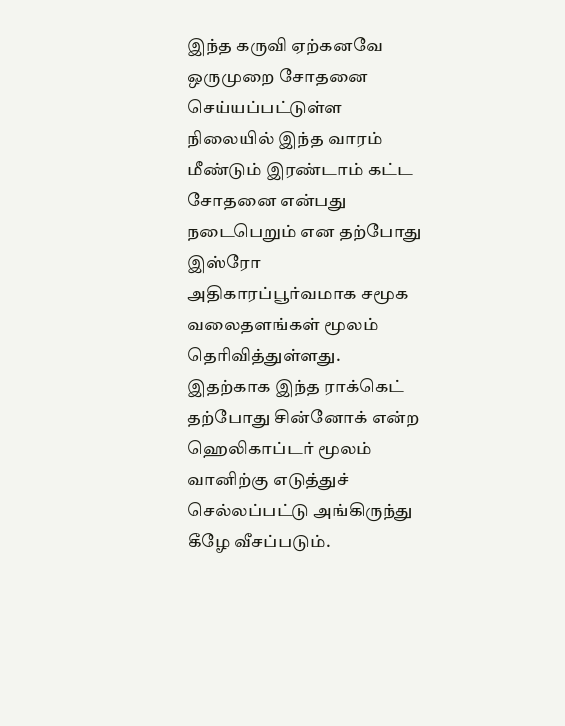இந்த கருவி ஏற்கனவே ஒருமுறை சோதனை செய்யப்பட்டுள்ள நிலையில் இந்த வாரம் மீண்டும் இரண்டாம் கட்ட சோதனை என்பது நடைபெறும் என தற்போது இஸ்ரோ அதிகாரப்பூர்வமாக சமூக வலைதளங்கள் மூலம் தெரிவித்துள்ளது.
இதற்காக இந்த ராக்கெட் தற்போது சின்னோக் என்ற ஹெலிகாப்டர் மூலம் வானிற்கு எடுத்துச் செல்லப்பட்டு அங்கிருந்து கீழே வீசப்படும்.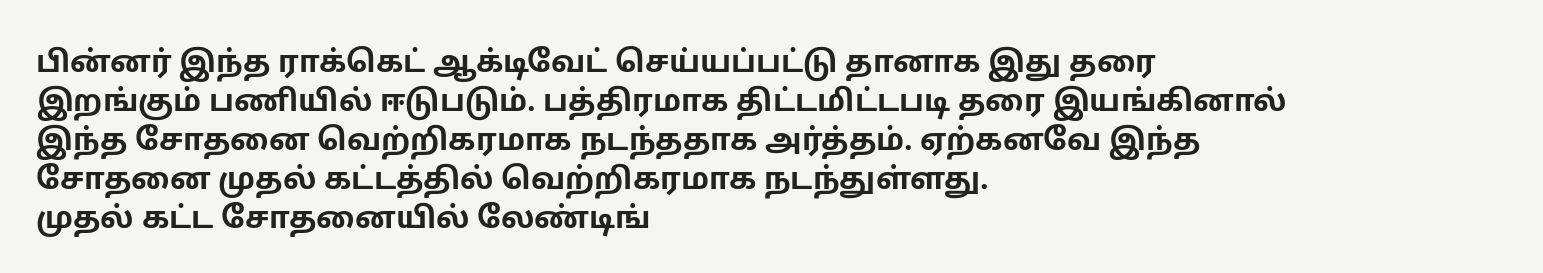பின்னர் இந்த ராக்கெட் ஆக்டிவேட் செய்யப்பட்டு தானாக இது தரை இறங்கும் பணியில் ஈடுபடும். பத்திரமாக திட்டமிட்டபடி தரை இயங்கினால் இந்த சோதனை வெற்றிகரமாக நடந்ததாக அர்த்தம். ஏற்கனவே இந்த சோதனை முதல் கட்டத்தில் வெற்றிகரமாக நடந்துள்ளது.
முதல் கட்ட சோதனையில் லேண்டிங்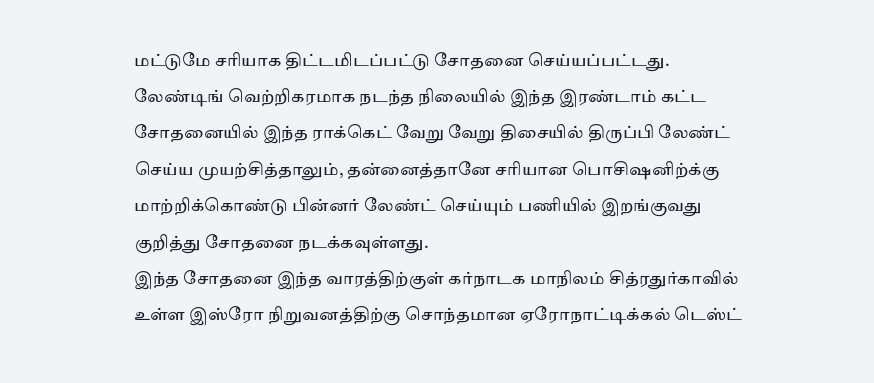மட்டுமே சரியாக திட்டமிடப்பட்டு சோதனை செய்யப்பட்டது. லேண்டிங் வெற்றிகரமாக நடந்த நிலையில் இந்த இரண்டாம் கட்ட சோதனையில் இந்த ராக்கெட் வேறு வேறு திசையில் திருப்பி லேண்ட் செய்ய முயற்சித்தாலும், தன்னைத்தானே சரியான பொசிஷனிற்க்கு மாற்றிக்கொண்டு பின்னர் லேண்ட் செய்யும் பணியில் இறங்குவது குறித்து சோதனை நடக்கவுள்ளது.
இந்த சோதனை இந்த வாரத்திற்குள் கர்நாடக மாநிலம் சித்ரதுர்காவில் உள்ள இஸ்ரோ நிறுவனத்திற்கு சொந்தமான ஏரோநாட்டிக்கல் டெஸ்ட்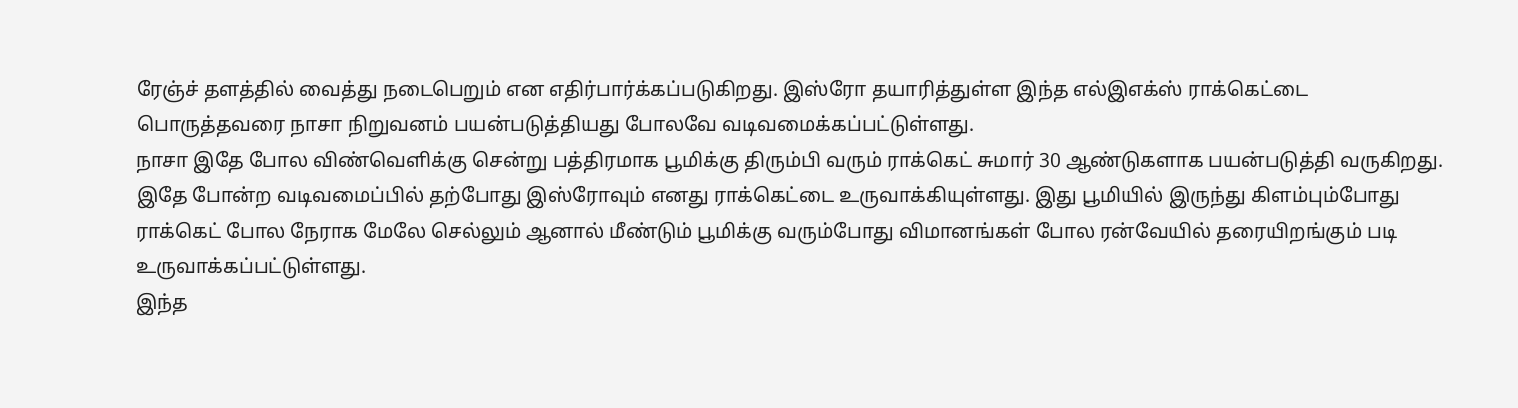ரேஞ்ச் தளத்தில் வைத்து நடைபெறும் என எதிர்பார்க்கப்படுகிறது. இஸ்ரோ தயாரித்துள்ள இந்த எல்இஎக்ஸ் ராக்கெட்டை பொருத்தவரை நாசா நிறுவனம் பயன்படுத்தியது போலவே வடிவமைக்கப்பட்டுள்ளது.
நாசா இதே போல விண்வெளிக்கு சென்று பத்திரமாக பூமிக்கு திரும்பி வரும் ராக்கெட் சுமார் 30 ஆண்டுகளாக பயன்படுத்தி வருகிறது. இதே போன்ற வடிவமைப்பில் தற்போது இஸ்ரோவும் எனது ராக்கெட்டை உருவாக்கியுள்ளது. இது பூமியில் இருந்து கிளம்பும்போது ராக்கெட் போல நேராக மேலே செல்லும் ஆனால் மீண்டும் பூமிக்கு வரும்போது விமானங்கள் போல ரன்வேயில் தரையிறங்கும் படி உருவாக்கப்பட்டுள்ளது.
இந்த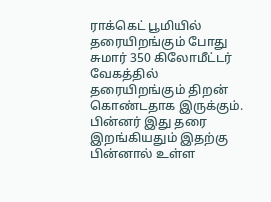ராக்கெட் பூமியில் தரையிறங்கும் போது சுமார் 350 கிலோமீட்டர் வேகத்தில் தரையிறங்கும் திறன் கொண்டதாக இருக்கும். பின்னர் இது தரை இறங்கியதும் இதற்கு பின்னால் உள்ள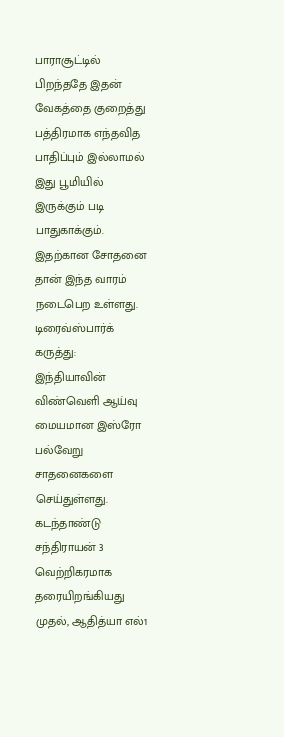பாராசூட்டில் பிறந்ததே இதன் வேகத்தை குறைத்து பத்திரமாக எந்தவித பாதிப்பும் இல்லாமல் இது பூமியில் இருக்கும் படி பாதுகாக்கும். இதற்கான சோதனை தான் இந்த வாரம் நடைபெற உள்ளது.
டிரைவ்ஸ்பார்க் கருத்து: இந்தியாவின் விண்வெளி ஆய்வு மையமான இஸ்ரோ பல்வேறு சாதனைகளை செய்துள்ளது. கடந்தாண்டு சந்திராயன் 3 வெற்றிகரமாக தரையிறங்கியது முதல், ஆதித்யா எல்1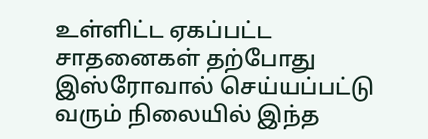உள்ளிட்ட ஏகப்பட்ட சாதனைகள் தற்போது இஸ்ரோவால் செய்யப்பட்டு வரும் நிலையில் இந்த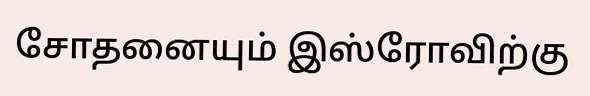சோதனையும் இஸ்ரோவிற்கு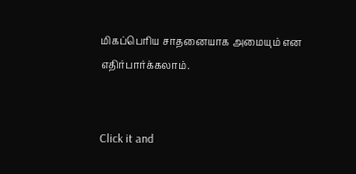மிகப்பெரிய சாதனையாக அமையும் என எதிர்பார்க்கலாம்.


Click it and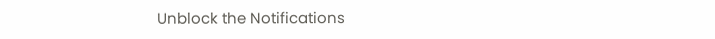Unblock the Notifications